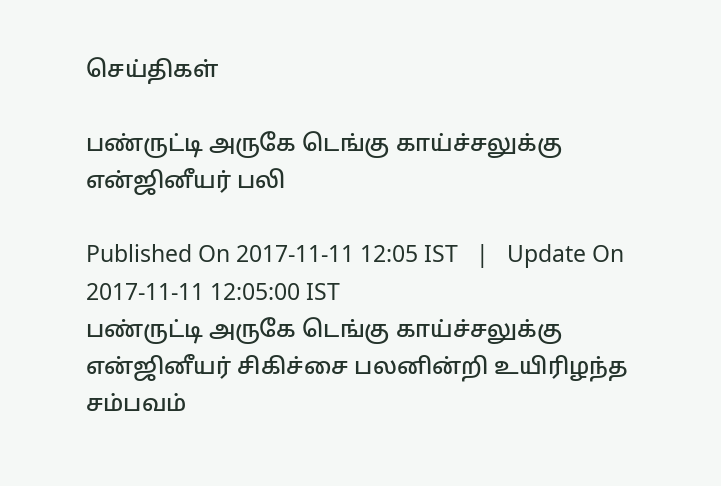செய்திகள்

பண்ருட்டி அருகே டெங்கு காய்ச்சலுக்கு என்ஜினீயர் பலி

Published On 2017-11-11 12:05 IST   |   Update On 2017-11-11 12:05:00 IST
பண்ருட்டி அருகே டெங்கு காய்ச்சலுக்கு என்ஜினீயர் சிகிச்சை பலனின்றி உயிரிழந்த சம்பவம்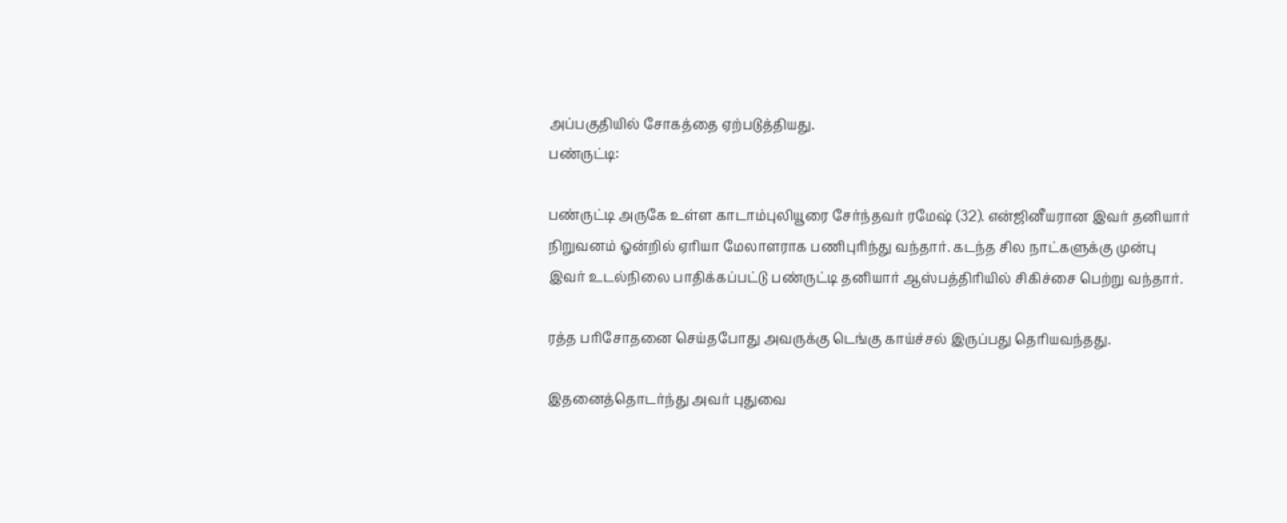அப்பகுதியில் சோகத்தை ஏற்படுத்தியது.
பண்ருட்டி:

பண்ருட்டி அருகே உள்ள காடாம்புலியூரை சேர்ந்தவர் ரமேஷ் (32). என்ஜினீயரான இவர் தனியார் நிறுவனம் ஓன்றில் ஏரியா மேலாளராக பணிபுரிந்து வந்தார். கடந்த சில நாட்களுக்கு முன்பு இவர் உடல்நிலை பாதிக்கப்பட்டு பண்ருட்டி தனியார் ஆஸ்பத்திரியில் சிகிச்சை பெற்று வந்தார்.

ரத்த பரிசோதனை செய்தபோது அவருக்கு டெங்கு காய்ச்சல் இருப்பது தெரியவந்தது.

இதனைத்தொடர்ந்து அவர் புதுவை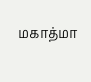மகாத்மா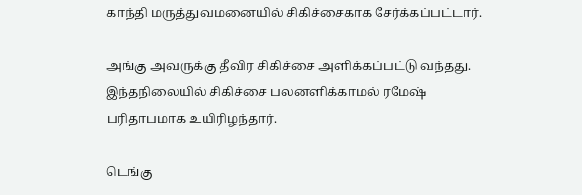காந்தி மருத்துவமனையில் சிகிச்சைகாக சேர்க்கப்பட்டார்.

அங்கு அவருக்கு தீவிர சிகிச்சை அளிக்கப்பட்டு வந்தது. இந்தநிலையில் சிகிச்சை பலனளிக்காமல் ரமேஷ் பரிதாபமாக உயிரிழந்தார்.

டெங்கு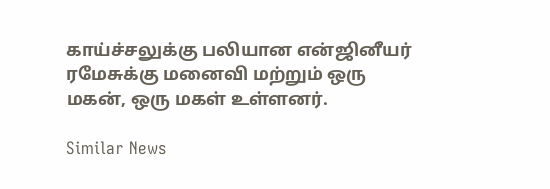காய்ச்சலுக்கு பலியான என்ஜினீயர் ரமேசுக்கு மனைவி மற்றும் ஒரு மகன், ஒரு மகள் உள்ளனர்.

Similar News